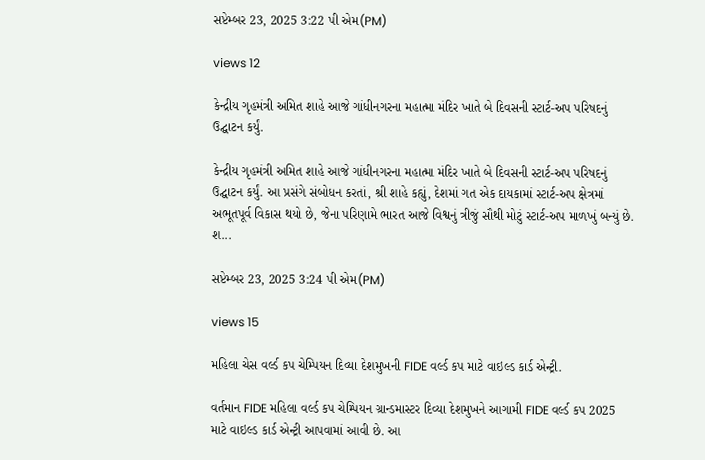સપ્ટેમ્બર 23, 2025 3:22 પી એમ(PM)

views 12

કેન્દ્રીય ગૃહમંત્રી અમિત શાહે આજે ગાંધીનગરના મહાત્મા મંદિર ખાતે બે દિવસની સ્ટાર્ટ-અપ પરિષદનું ઉદ્ઘાટન કર્યું.

કેન્દ્રીય ગૃહમંત્રી અમિત શાહે આજે ગાંધીનગરના મહાત્મા મંદિર ખાતે બે દિવસની સ્ટાર્ટ-અપ પરિષદનું ઉદ્ઘાટન કર્યું. આ પ્રસંગે સંબોધન કરતાં, શ્રી શાહે કહ્યું, દેશમાં ગત એક દાયકામાં સ્ટાર્ટ-અપ ક્ષેત્રમાં અભૂતપૂર્વ વિકાસ થયો છે, જેના પરિણામે ભારત આજે વિશ્વનું ત્રીજું સૌથી મોટું સ્ટાર્ટ-અપ માળખું બન્યું છે. શ...

સપ્ટેમ્બર 23, 2025 3:24 પી એમ(PM)

views 15

મહિલા ચેસ વર્લ્ડ કપ ચેમ્પિયન દિવ્યા દેશમુખની FIDE વર્લ્ડ કપ માટે વાઇલ્ડ કાર્ડ એન્ટ્રી.

વર્તમાન FIDE મહિલા વર્લ્ડ કપ ચેમ્પિયન ગ્રાન્ડમાસ્ટર દિવ્યા દેશમુખને આગામી FIDE વર્લ્ડ કપ 2025 માટે વાઇલ્ડ કાર્ડ એન્ટ્રી આપવામાં આવી છે. આ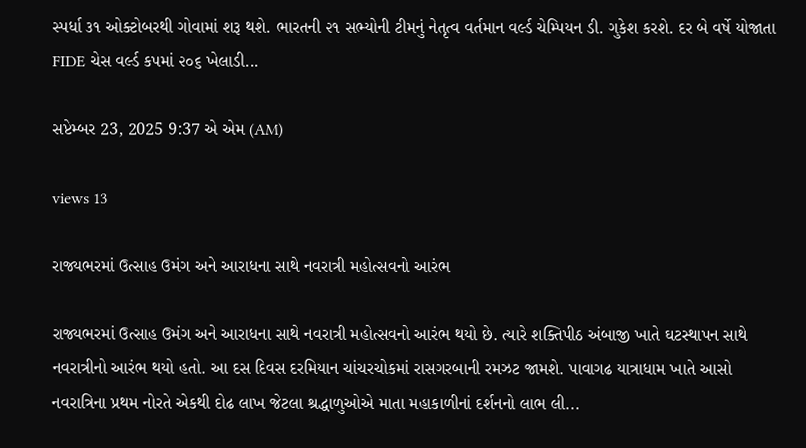સ્પર્ધા ૩૧ ઓક્ટોબરથી ગોવામાં શરૂ થશે. ભારતની ૨૧ સભ્યોની ટીમનું નેતૃત્વ વર્તમાન વર્લ્ડ ચેમ્પિયન ડી. ગુકેશ કરશે. દર બે વર્ષે યોજાતા FIDE ચેસ વર્લ્ડ કપમાં ૨૦૬ ખેલાડી...

સપ્ટેમ્બર 23, 2025 9:37 એ એમ (AM)

views 13

રાજ્યભરમાં ઉત્સાહ ઉમંગ અને આરાધના સાથે નવરાત્રી મહોત્સવનો આરંભ

રાજ્યભરમાં ઉત્સાહ ઉમંગ અને આરાધના સાથે નવરાત્રી મહોત્સવનો આરંભ થયો છે. ત્યારે શક્તિપીઠ અંબાજી ખાતે ઘટસ્થાપન સાથે નવરાત્રીનો આરંભ થયો હતો. આ દસ દિવસ દરમિયાન ચાંચરચોકમાં રાસગરબાની રમઝટ જામશે. પાવાગઢ યાત્રાધામ ખાતે આસો નવરાત્રિના પ્રથમ નોરતે એકથી દોઢ લાખ જેટલા શ્રદ્ધાળુઓએ માતા મહાકાળીનાં દર્શનનો લાભ લી...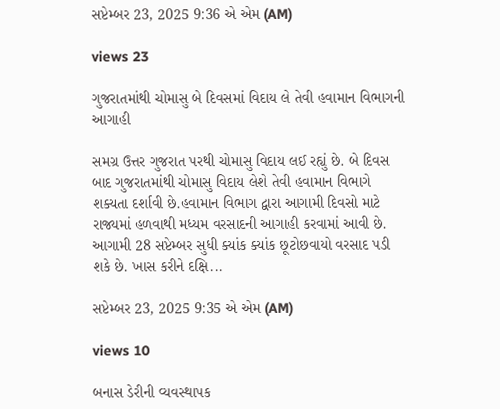સપ્ટેમ્બર 23, 2025 9:36 એ એમ (AM)

views 23

ગુજરાતમાંથી ચોમાસુ બે દિવસમાં વિદાય લે તેવી હવામાન વિભાગની આગાહી

સમગ્ર ઉત્તર ગુજરાત પરથી ચોમાસુ વિદાય લઈ રહ્યું છે. બે દિવસ બાદ ગુજરાતમાંથી ચોમાસુ વિદાય લેશે તેવી હવામાન વિભાગે શક્યતા દર્શાવી છે.હવામાન વિભાગ દ્વારા આગામી દિવસો માટે રાજ્યમાં હળવાથી મધ્યમ વરસાદની આગાહી કરવામાં આવી છે. આગામી 28 સપ્ટેમ્બર સુધી ક્યાંક ક્યાંક છૂટોછવાયો વરસાદ પડી શકે છે. ખાસ કરીને દક્ષિ...

સપ્ટેમ્બર 23, 2025 9:35 એ એમ (AM)

views 10

બનાસ ડેરીની વ્યવસ્થાપક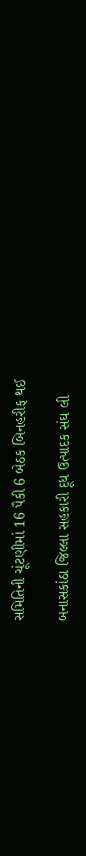સમિતિની ચૂંટણીમાં 16 પૈકી 6 બેઠક બિનહરીફ થઈ

બનાસકાંઠા જિલ્લા સહકારી દૂધ ઉત્પાદક સંઘ લી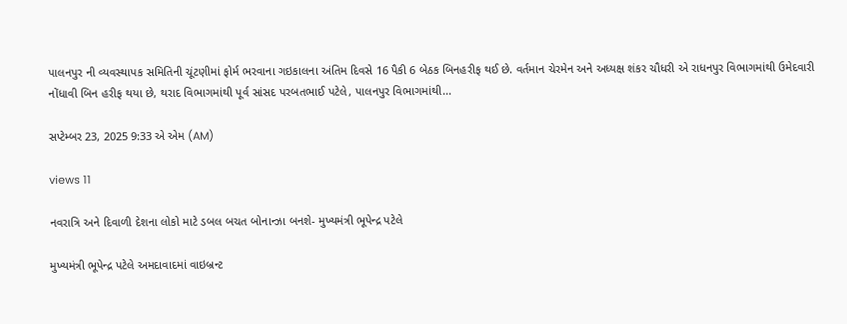પાલનપુર ની વ્યવસ્થાપક સમિતિની ચૂંટણીમાં ફોર્મ ભરવાના ગઇકાલના અંતિમ દિવસે 16 પૈકી 6 બેઠક બિનહરીફ થઈ છે. વર્તમાન ચેરમેન અને અધ્યક્ષ શંકર ચૌધરી એ રાધનપુર વિભાગમાંથી ઉમેદવારી નોંધાવી બિન હરીફ થયા છે, થરાદ વિભાગમાંથી પૂર્વ સાંસદ પરબતભાઈ પટેલે, પાલનપુર વિભાગમાંથી...

સપ્ટેમ્બર 23, 2025 9:33 એ એમ (AM)

views 11

નવરાત્રિ અને દિવાળી દેશના લોકો માટે ડબલ બચત બોનાન્ઝા બનશે- મુખ્યમંત્રી ભૂપેન્દ્ર પટેલે

મુખ્યમંત્રી ભૂપેન્દ્ર પટેલે અમદાવાદમાં વાઇબ્રન્ટ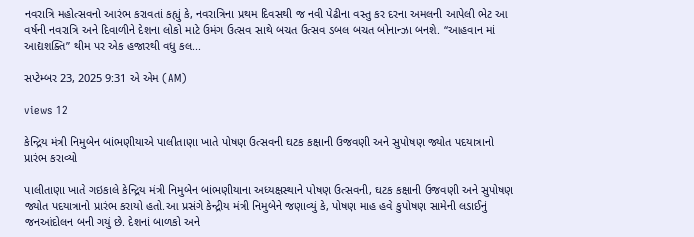નવરાત્રિ મહોત્સવનો આરંભ કરાવતાં કહ્યું કે, નવરાત્રિના પ્રથમ દિવસથી જ નવી પેઢીના વસ્તુ કર દરના અમલની આપેલી ભેટ આ વર્ષની નવરાત્રિ અને દિવાળીને દેશના લોકો માટે ઉમંગ ઉત્સવ સાથે બચત ઉત્સવ ડબલ બચત બોનાન્ઝા બનશે. “આહવાન માં આદ્યશક્તિ” થીમ પર એક હજારથી વધુ કલ...

સપ્ટેમ્બર 23, 2025 9:31 એ એમ (AM)

views 12

કેન્દ્રિય મંત્રી નિમુબેન બાંભણીયાએ પાલીતાણા ખાતે પોષણ ઉત્સવની ઘટક કક્ષાની ઉજવણી અને સુપોષણ જ્યોત પદયાત્રાનો પ્રારંભ કરાવ્યો

પાલીતાણા ખાતે ગઇકાલે કેન્દ્રિય મંત્રી નિમુબેન બાંભણીયાના અધ્યક્ષસ્થાને પોષણ ઉત્સવની, ઘટક કક્ષાની ઉજવણી અને સુપોષણ જ્યોત પદયાત્રાનો પ્રારંભ કરાયો હતો.આ પ્રસંગે કેન્દ્રીય મંત્રી નિમુબેને જણાવ્યું કે, પોષણ માહ હવે કુપોષણ સામેની લડાઈનું જનઆંદોલન બની ગયું છે. દેશનાં બાળકો અને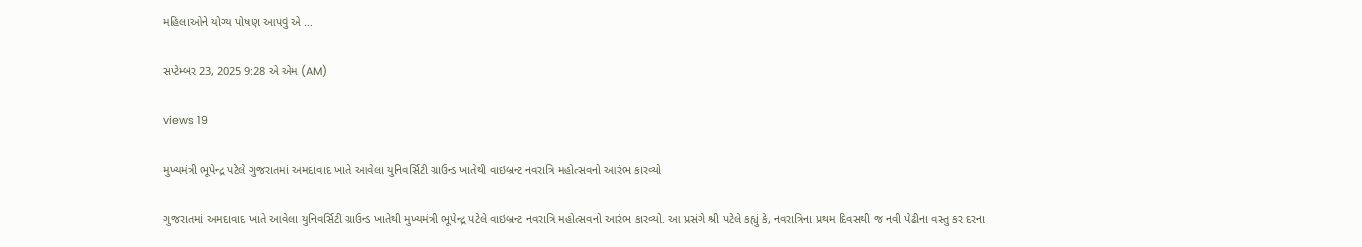મહિલાઓને યોગ્ય પોષણ આપવું એ ...

સપ્ટેમ્બર 23, 2025 9:28 એ એમ (AM)

views 19

મુખ્યમંત્રી ભૂપેન્દ્ર પટેલે ગુજરાતમાં અમદાવાદ ખાતે આવેલા યુનિવર્સિટી ગ્રાઉન્ડ ખાતેથી વાઇબ્રન્ટ નવરાત્રિ મહોત્સવનો આરંભ કારવ્યો

ગુજરાતમાં અમદાવાદ ખાતે આવેલા યુનિવર્સિટી ગ્રાઉન્ડ ખાતેથી મુખ્યમંત્રી ભૂપેન્દ્ર પટેલે વાઇબ્રન્ટ નવરાત્રિ મહોત્સવનો આરંભ કારવ્યો. આ પ્રસંગે શ્રી પટેલે કહ્યું કે, નવરાત્રિના પ્રથમ દિવસથી જ નવી પેઢીના વસ્તુ કર દરના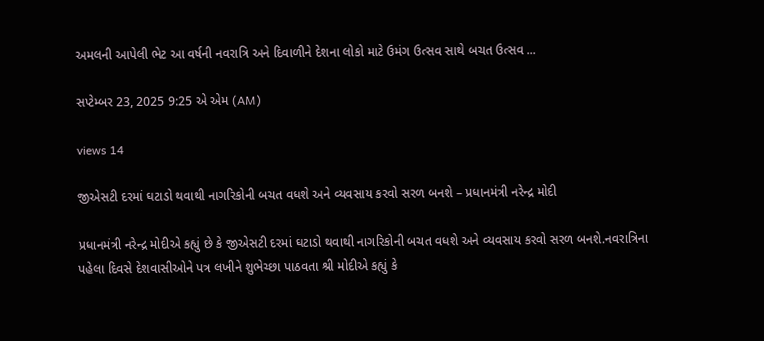અમલની આપેલી ભેટ આ વર્ષની નવરાત્રિ અને દિવાળીને દેશના લોકો માટે ઉમંગ ઉત્સવ સાથે બચત ઉત્સવ ...

સપ્ટેમ્બર 23, 2025 9:25 એ એમ (AM)

views 14

જીએસટી દરમાં ઘટાડો થવાથી નાગરિકોની બચત વધશે અને વ્યવસાય કરવો સરળ બનશે – પ્રધાનમંત્રી નરેન્દ્ર મોદી

પ્રધાનમંત્રી નરેન્દ્ર મોદીએ કહ્યું છે કે જીએસટી દરમાં ઘટાડો થવાથી નાગરિકોની બચત વધશે અને વ્યવસાય કરવો સરળ બનશે.નવરાત્રિના પહેલા દિવસે દેશવાસીઓને પત્ર લખીને શુભેચ્છા પાઠવતા શ્રી મોદીએ કહ્યું કે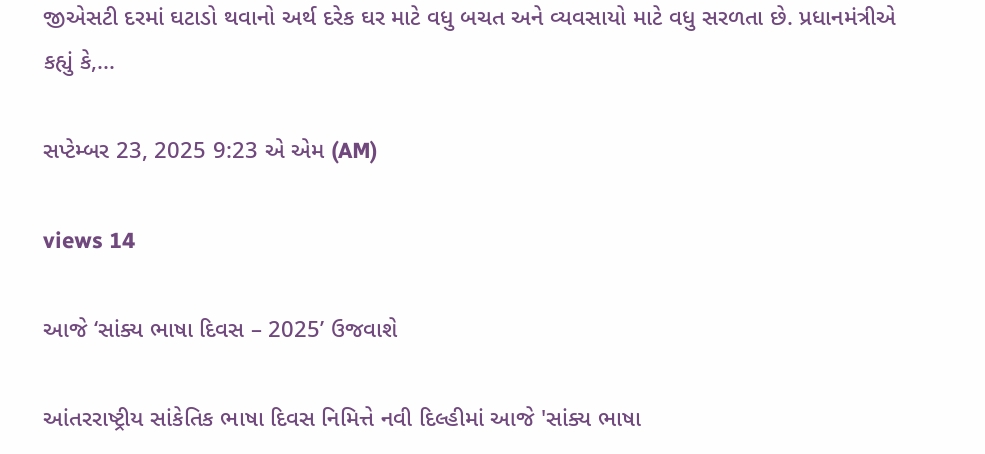જીએસટી દરમાં ઘટાડો થવાનો અર્થ દરેક ઘર માટે વધુ બચત અને વ્યવસાયો માટે વધુ સરળતા છે. પ્રધાનમંત્રીએ કહ્યું કે,...

સપ્ટેમ્બર 23, 2025 9:23 એ એમ (AM)

views 14

આજે ‘સાંક્ય ભાષા દિવસ – 2025’ ઉજવાશે

આંતરરાષ્ટ્રીય સાંકેતિક ભાષા દિવસ નિમિત્તે નવી દિલ્હીમાં આજે 'સાંક્ય ભાષા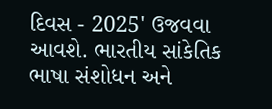દિવસ - 2025' ઉજવવા આવશે. ભારતીય સાંકેતિક ભાષા સંશોધન અને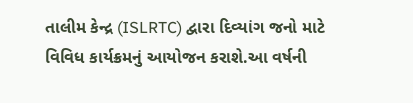તાલીમ કેન્દ્ર (ISLRTC) દ્વારા દિવ્યાંગ જનો માટે વિવિધ કાર્યક્રમનું આયોજન કરાશે.આ વર્ષની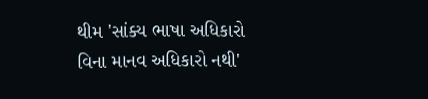થીમ 'સાંક્ય ભાષા અધિકારો વિના માનવ અધિકારો નથી'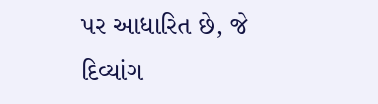પર આધારિત છે, જે દિવ્યાંગ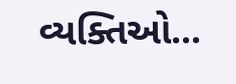વ્યક્તિઓ...